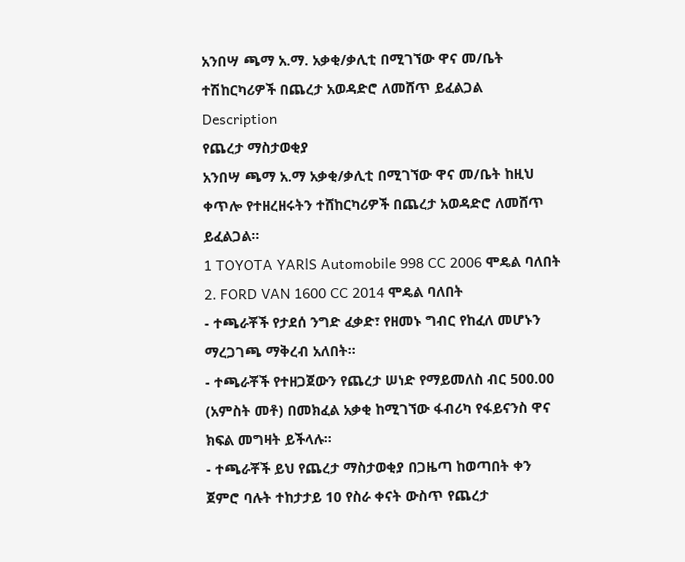አንበሣ ጫማ አ.ማ. አቃቂ/ቃሊቲ በሚገኘው ዋና መ/ቤት ተሽከርካሪዎች በጨረታ አወዳድሮ ለመሸጥ ይፈልጋል
Description
የጨረታ ማስታወቂያ
አንበሣ ጫማ አ.ማ አቃቂ/ቃሊቲ በሚገኘው ዋና መ/ቤት ከዚህ ቀጥሎ የተዘረዘሩትን ተሸከርካሪዎች በጨረታ አወዳድሮ ለመሸጥ ይፈልጋል።
1 TOYOTA YARlS Automobile 998 CC 2006 ሞዴል ባለበት
2. FORD VAN 1600 CC 2014 ሞዴል ባለበት
- ተጫራቾች የታደሰ ንግድ ፈቃድ፣ የዘመኑ ግብር የከፈለ መሆኑን ማረጋገጫ ማቅረብ አለበት።
- ተጫራቾች የተዘጋጀውን የጨረታ ሠነድ የማይመለስ ብር 500.00 (አምስት መቶ) በመክፈል አቃቂ ከሚገኘው ፋብሪካ የፋይናንስ ዋና ክፍል መግዛት ይችላሉ።
- ተጫራቾች ይህ የጨረታ ማስታወቂያ በጋዜጣ ከወጣበት ቀን ጀምሮ ባሉት ተከታታይ 10 የስራ ቀናት ውስጥ የጨረታ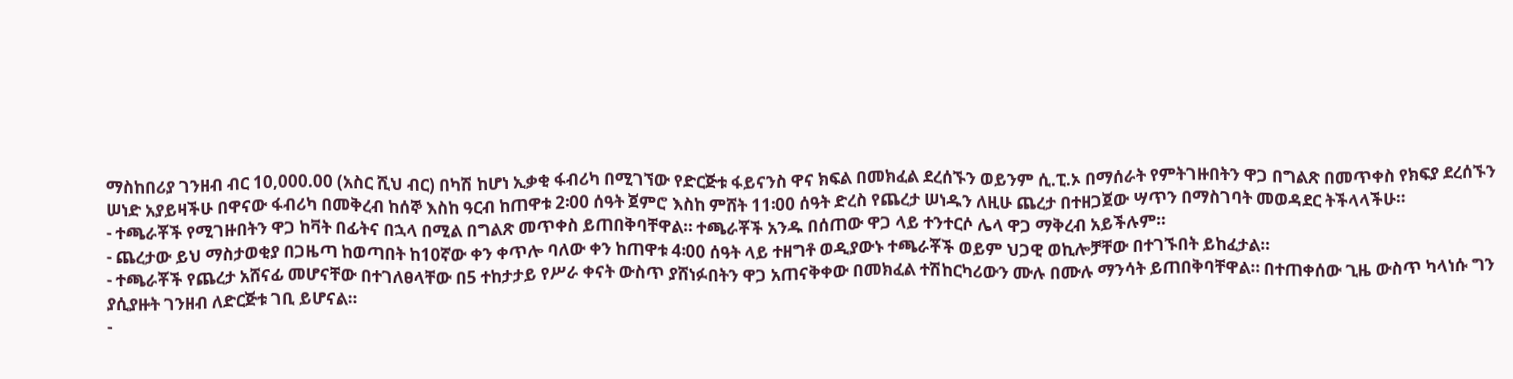ማስከበሪያ ገንዘብ ብር 10,000.00 (አስር ሺህ ብር) በካሽ ከሆነ ኢቃቂ ፋብሪካ በሚገኘው የድርጅቱ ፋይናንስ ዋና ክፍል በመክፈል ደረሰኙን ወይንም ሲ.ፒ.ኦ በማሰራት የምትገዙበትን ዋጋ በግልጽ በመጥቀስ የክፍያ ደረሰኙን ሠነድ አያይዛችሁ በዋናው ፋብሪካ በመቅረብ ከሰኞ እስከ ዓርብ ከጠዋቱ 2፡00 ሰዓት ጀምሮ እስከ ምሸት 11፡00 ሰዓት ድረስ የጨረታ ሠነዱን ለዚሁ ጨረታ በተዘጋጀው ሣጥን በማስገባት መወዳደር ትችላላችሁ።
- ተጫራቾች የሚገዙበትን ዋጋ ከቫት በፊትና በኋላ በሚል በግልጽ መጥቀስ ይጠበቅባቸዋል። ተጫራቾች አንዱ በሰጠው ዋጋ ላይ ተንተርሶ ሌላ ዋጋ ማቅረብ አይችሉም።
- ጨረታው ይህ ማስታወቂያ በጋዜጣ ከወጣበት ከ10ኛው ቀን ቀጥሎ ባለው ቀን ከጠዋቱ 4፡00 ሰዓት ላይ ተዘግቶ ወዲያውኑ ተጫራቾች ወይም ህጋዊ ወኪሎቻቸው በተገኙበት ይከፈታል።
- ተጫራቾች የጨረታ አሸናፊ መሆናቸው በተገለፀላቸው በ5 ተከታታይ የሥራ ቀናት ውስጥ ያሸነፉበትን ዋጋ አጠናቅቀው በመክፈል ተሽከርካሪውን ሙሉ በሙሉ ማንሳት ይጠበቅባቸዋል። በተጠቀሰው ጊዜ ውስጥ ካላነሱ ግን ያሲያዙት ገንዘብ ለድርጅቱ ገቢ ይሆናል።
-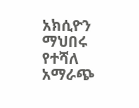አክሲዮን ማህበሩ የተሻለ አማራጭ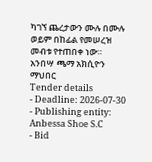ካገኘ ጨረታውን ሙሉ በሙሉ ወይም በከፊል የመሠረዝ መብቱ የተጠበቀ ነው።
አንበሣ ጫማ አክሲዮን ማህበር
Tender details
- Deadline: 2026-07-30
- Publishing entity: Anbessa Shoe S.C
- Bid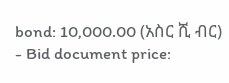bond: 10,000.00 (አስር ሺ ብር)
- Bid document price: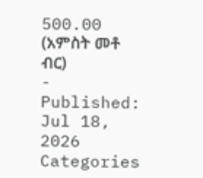500.00 (አምስት መቶ ብር)
- Published: Jul 18, 2026
Categories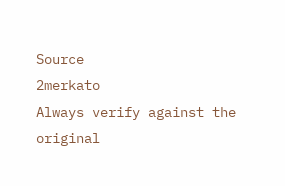Source
2merkato
Always verify against the original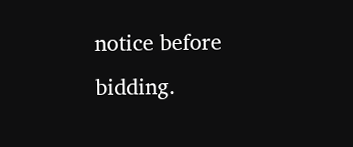notice before bidding.